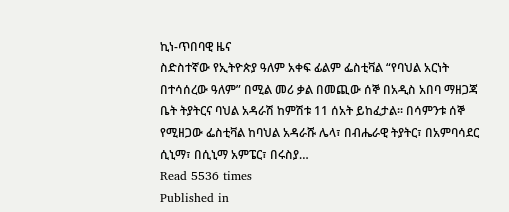ኪነ-ጥበባዊ ዜና
ስድስተኛው የኢትዮጵያ ዓለም አቀፍ ፊልም ፌስቲቫል “የባህል አርነት በተሳሰረው ዓለም” በሚል መሪ ቃል በመጪው ሰኞ በአዲስ አበባ ማዘጋጃ ቤት ትያትርና ባህል አዳራሽ ከምሽቱ 11 ሰአት ይከፈታል፡፡ በሳምንቱ ሰኞ የሚዘጋው ፌስቲቫል ከባህል አዳራሹ ሌላ፣ በብሔራዊ ትያትር፣ በአምባሳደር ሲኒማ፣ በሲኒማ አምፔር፣ በሩስያ…
Read 5536 times
Published in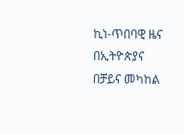ኪነ-ጥበባዊ ዜና
በኢትዮጵያና በቻይና መካከል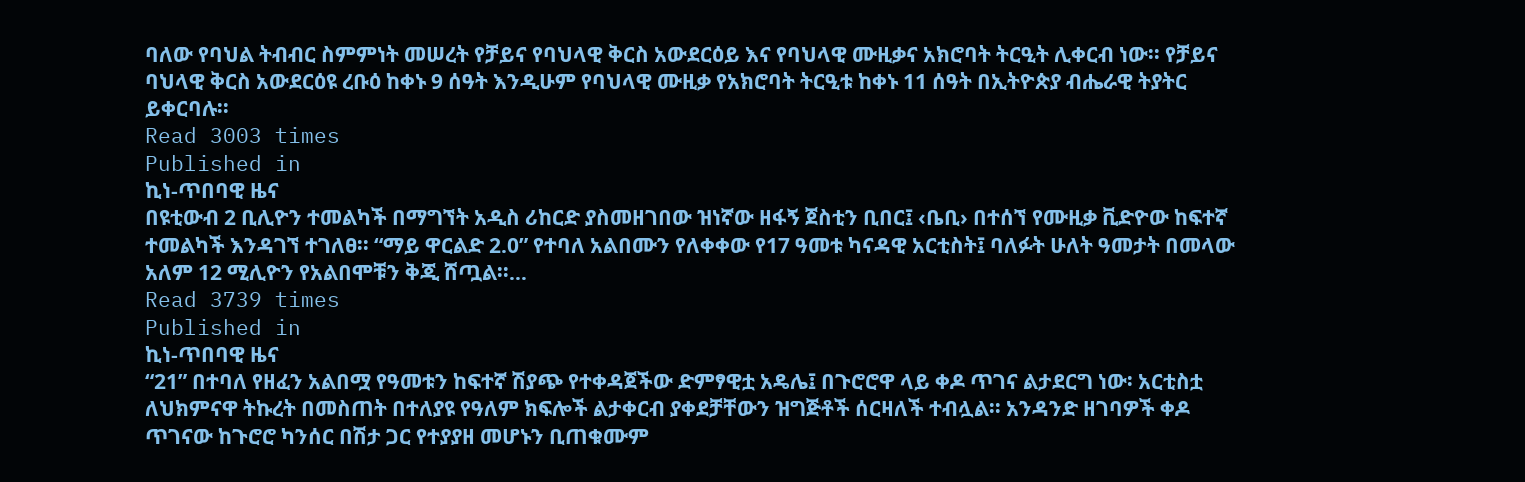ባለው የባህል ትብብር ስምምነት መሠረት የቻይና የባህላዊ ቅርስ አውደርዕይ እና የባህላዊ ሙዚቃና አክሮባት ትርዒት ሊቀርብ ነው፡፡ የቻይና ባህላዊ ቅርስ አውደርዕዩ ረቡዕ ከቀኑ 9 ሰዓት እንዲሁም የባህላዊ ሙዚቃ የአክሮባት ትርዒቱ ከቀኑ 11 ሰዓት በኢትዮጵያ ብሔራዊ ትያትር ይቀርባሉ፡፡
Read 3003 times
Published in
ኪነ-ጥበባዊ ዜና
በዩቲውብ 2 ቢሊዮን ተመልካች በማግኘት አዲስ ሪከርድ ያስመዘገበው ዝነኛው ዘፋኝ ጀስቲን ቢበር፤ ‹ቤቢ› በተሰኘ የሙዚቃ ቪድዮው ከፍተኛ ተመልካች እንዳገኘ ተገለፀ፡፡ “ማይ ዋርልድ 2.0” የተባለ አልበሙን የለቀቀው የ17 ዓመቱ ካናዳዊ አርቲስት፤ ባለፉት ሁለት ዓመታት በመላው አለም 12 ሚሊዮን የአልበሞቹን ቅጂ ሸጧል፡፡…
Read 3739 times
Published in
ኪነ-ጥበባዊ ዜና
“21” በተባለ የዘፈን አልበሟ የዓመቱን ከፍተኛ ሽያጭ የተቀዳጀችው ድምፃዊቷ አዴሌ፤ በጉሮሮዋ ላይ ቀዶ ጥገና ልታደርግ ነው፡ አርቲስቷ ለህክምናዋ ትኩረት በመስጠት በተለያዩ የዓለም ክፍሎች ልታቀርብ ያቀደቻቸውን ዝግጅቶች ሰርዛለች ተብሏል፡፡ አንዳንድ ዘገባዎች ቀዶ ጥገናው ከጉሮሮ ካንሰር በሽታ ጋር የተያያዘ መሆኑን ቢጠቁሙም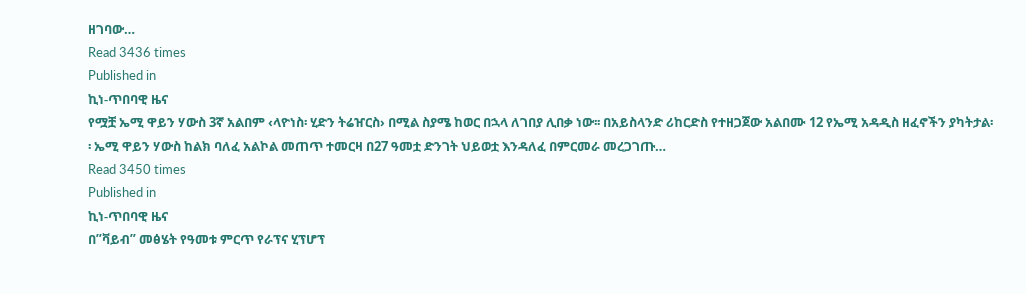ዘገባው…
Read 3436 times
Published in
ኪነ-ጥበባዊ ዜና
የሟቿ ኤሚ ዋይን ሃውስ 3ኛ አልበም ‹ላዮነስ፡ ሂድን ትሬዠርስ› በሚል ስያሜ ከወር በኋላ ለገበያ ሊበቃ ነው፡፡ በአይስላንድ ሪከርድስ የተዘጋጀው አልበሙ 12 የኤሚ አዳዲስ ዘፈኖችን ያካትታል፡፡ ኤሚ ዋይን ሃውስ ከልክ ባለፈ አልኮል መጠጥ ተመርዛ በ27 ዓመቷ ድንገት ህይወቷ እንዳለፈ በምርመራ መረጋገጡ…
Read 3450 times
Published in
ኪነ-ጥበባዊ ዜና
በ”ቫይብ” መፅሄት የዓመቱ ምርጥ የራፕና ሂፕሆፕ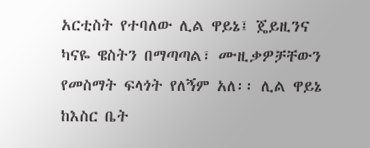አርቲስት የተባለው ሊል ዋይኔ፤ ጄይዚንና ካናዬ ዌስትን በማጣጣል፣ ሙዚቃዎቻቸውን የመስማት ፍላጎት የለኝም አለ፡፡ ሊል ዋይኔ ከእስር ቤት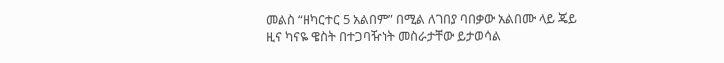መልስ “ዘካርተር 5 አልበም” በሚል ለገበያ ባበቃው አልበሙ ላይ ጄይ ዚና ካናዬ ዌስት በተጋባዥነት መስራታቸው ይታወሳል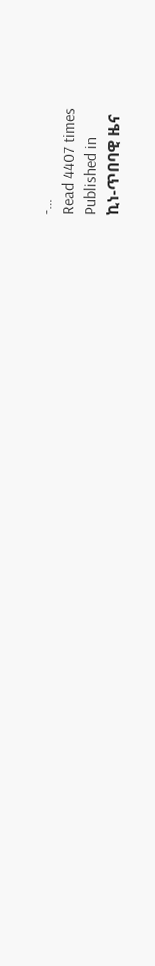-…
Read 4407 times
Published in
ኪነ-ጥበባዊ ዜና